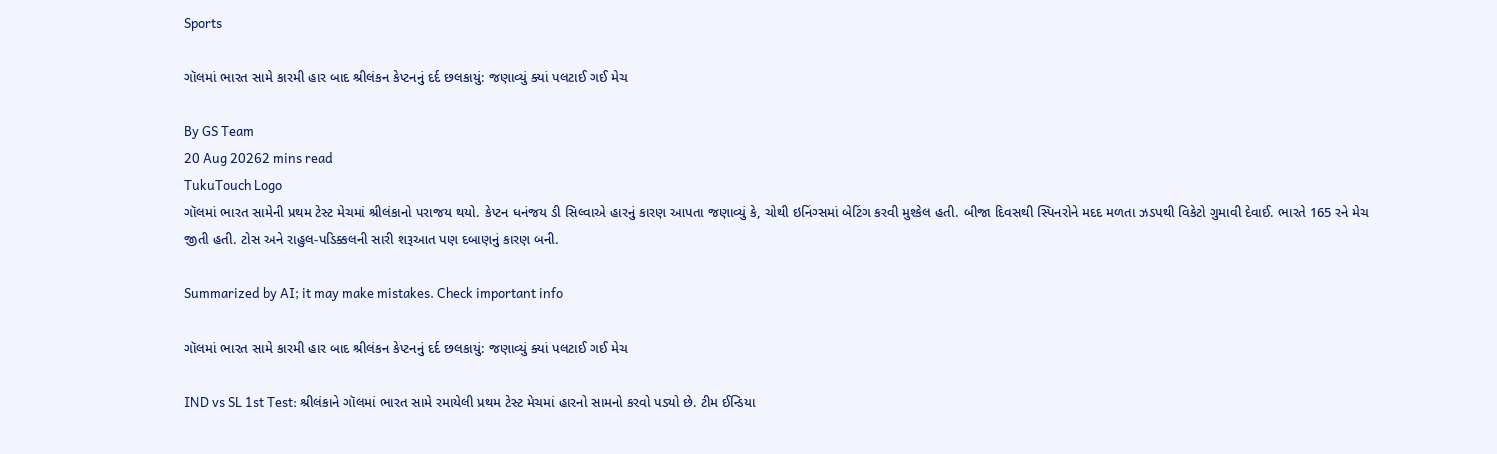Sports

ગૉલમાં ભારત સામે કારમી હાર બાદ શ્રીલંકન કેપ્ટનનું દર્દ છલકાયું: જણાવ્યું ક્યાં પલટાઈ ગઈ મેચ

By GS Team
20 Aug 20262 mins read
TukuTouch Logo
ગૉલમાં ભારત સામેની પ્રથમ ટેસ્ટ મેચમાં શ્રીલંકાનો પરાજય થયો. કેપ્ટન ધનંજય ડી સિલ્વાએ હારનું કારણ આપતા જણાવ્યું કે, ચોથી ઇનિંગ્સમાં બેટિંગ કરવી મુશ્કેલ હતી. બીજા દિવસથી સ્પિનરોને મદદ મળતા ઝડપથી વિકેટો ગુમાવી દેવાઈ. ભારતે 165 રને મેચ જીતી હતી. ટોસ અને રાહુલ-પડિક્કલની સારી શરૂઆત પણ દબાણનું કારણ બની.

Summarized by AI; it may make mistakes. Check important info

ગૉલમાં ભારત સામે કારમી હાર બાદ શ્રીલંકન કેપ્ટનનું દર્દ છલકાયું: જણાવ્યું ક્યાં પલટાઈ ગઈ મેચ

IND vs SL 1st Test: શ્રીલંકાને ગૉલમાં ભારત સામે રમાયેલી પ્રથમ ટેસ્ટ મેચમાં હારનો સામનો કરવો પડ્યો છે. ટીમ ઈન્ડિયા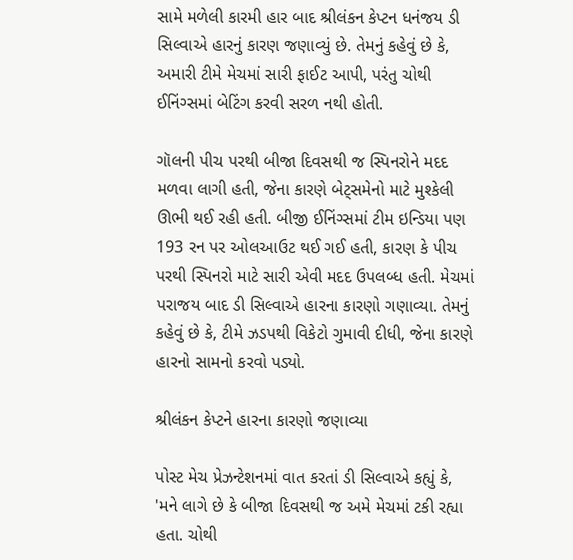સામે મળેલી કારમી હાર બાદ શ્રીલંકન કેપ્ટન ધનંજય ડી સિલ્વાએ હારનું કારણ જણાવ્યું છે. તેમનું કહેવું છે કે, અમારી ટીમે મેચમાં સારી ફાઈટ આપી, પરંતુ ચોથી ઈનિંગ્સમાં બેટિંગ કરવી સરળ નથી હોતી.

ગૉલની પીચ પરથી બીજા દિવસથી જ સ્પિનરોને મદદ મળવા લાગી હતી, જેના કારણે બેટ્સમેનો માટે મુશ્કેલી ઊભી થઈ રહી હતી. બીજી ઈનિંગ્સમાં ટીમ ઇન્ડિયા પણ 193 રન પર ઓલઆઉટ થઈ ગઈ હતી, કારણ કે પીચ પરથી સ્પિનરો માટે સારી એવી મદદ ઉપલબ્ધ હતી. મેચમાં પરાજય બાદ ડી સિલ્વાએ હારના કારણો ગણાવ્યા. તેમનું કહેવું છે કે, ટીમે ઝડપથી વિકેટો ગુમાવી દીધી, જેના કારણે હારનો સામનો કરવો પડ્યો.

શ્રીલંકન કેપ્ટને હારના કારણો જણાવ્યા

પોસ્ટ મેચ પ્રેઝન્ટેશનમાં વાત કરતાં ડી સિલ્વાએ કહ્યું કે, 'મને લાગે છે કે બીજા દિવસથી જ અમે મેચમાં ટકી રહ્યા હતા. ચોથી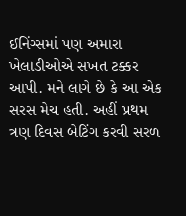ઈનિંગ્સમાં પણ અમારા ખેલાડીઓએ સખત ટક્કર આપી. મને લાગે છે કે આ એક સરસ મેચ હતી. અહીં પ્રથમ ત્રણ દિવસ બેટિંગ કરવી સરળ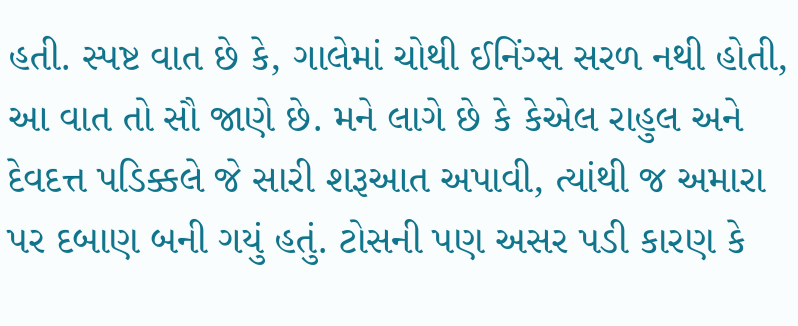હતી. સ્પષ્ટ વાત છે કે, ગાલેમાં ચોથી ઈનિંગ્સ સરળ નથી હોતી, આ વાત તો સૌ જાણે છે. મને લાગે છે કે કેએલ રાહુલ અને દેવદત્ત પડિક્કલે જે સારી શરૂઆત અપાવી, ત્યાંથી જ અમારા પર દબાણ બની ગયું હતું. ટોસની પણ અસર પડી કારણ કે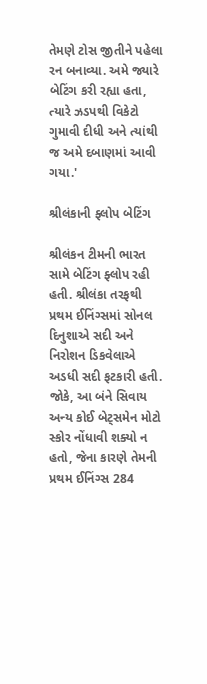તેમણે ટોસ જીતીને પહેલા રન બનાવ્યા. અમે જ્યારે બેટિંગ કરી રહ્યા હતા, ત્યારે ઝડપથી વિકેટો ગુમાવી દીધી અને ત્યાંથી જ અમે દબાણમાં આવી ગયા.'

શ્રીલંકાની ફ્લોપ બેટિંગ

શ્રીલંકન ટીમની ભારત સામે બેટિંગ ફ્લોપ રહી હતી. શ્રીલંકા તરફથી પ્રથમ ઈનિંગ્સમાં સોનલ દિનુશાએ સદી અને નિરોશન ડિકવેલાએ અડધી સદી ફટકારી હતી. જોકે, આ બંને સિવાય અન્ય કોઈ બેટ્સમેન મોટો સ્કોર નોંધાવી શક્યો ન હતો, જેના કારણે તેમની પ્રથમ ઈનિંગ્સ 284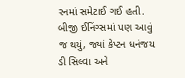રનમાં સમેટાઈ ગઈ હતી. બીજી ઈનિંગ્સમાં પણ આવું જ થયું, જ્યાં કેપ્ટન ધનંજય ડી સિલ્વા અને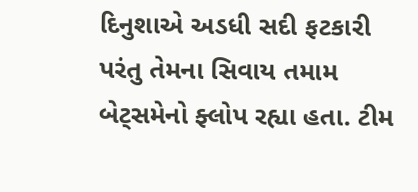દિનુશાએ અડધી સદી ફટકારી પરંતુ તેમના સિવાય તમામ બેટ્સમેનો ફ્લોપ રહ્યા હતા. ટીમ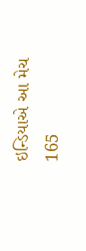ઇન્ડિયાએ આ મેચ 165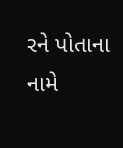રને પોતાના નામે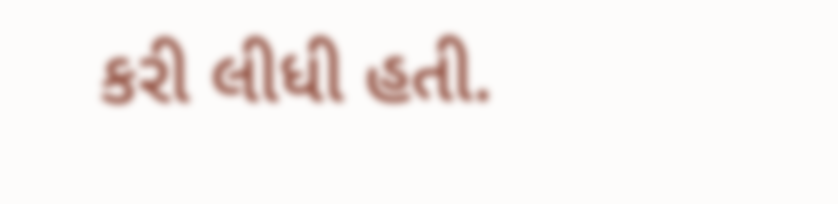કરી લીધી હતી.